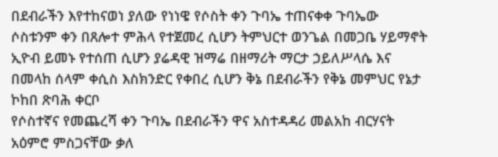በደብራችን እየተከናወነ ያለው የነነዌ የሶስት ቀን ጉባኤ ተጠናቀቀ ጉባኤው ሶስቱንም ቀን በጸሎተ ምሕላ የተጀመረ ሲሆን ትምህርተ ወንጌል በመጋቤ ሃይማኖት ኢዮብ ይመኑ የተሰጠ ሲሆን ያሬዳዊ ዝማሬ በዘማሪት ማርታ ኃይለሥላሴ እና በመላከ ሰላም ቀሲስ እስክንድር የቀበረ ሲሆን ቅኔ በደብራችን የቅኔ መምህር የኔታ ኮከበ ጽባሕ ቀርቦ
የሶስተኛና የመጨረሻ ቀን ጉባኤ በደብራችን ዋና አስተዳዳሪ መልአከ ብርሃናት አዕምሮ ምስጋናቸው ቃለ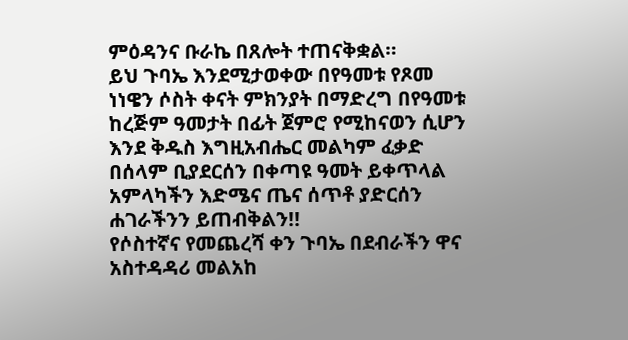ምዕዳንና ቡራኬ በጸሎት ተጠናቅቋል።
ይህ ጉባኤ እንደሚታወቀው በየዓመቱ የጾመ ነነዌን ሶስት ቀናት ምክንያት በማድረግ በየዓመቱ ከረጅም ዓመታት በፊት ጀምሮ የሚከናወን ሲሆን እንደ ቅዱስ እግዚአብሔር መልካም ፈቃድ በሰላም ቢያደርሰን በቀጣዩ ዓመት ይቀጥላል አምላካችን እድሜና ጤና ሰጥቶ ያድርሰን ሐገራችንን ይጠብቅልን!!
የሶስተኛና የመጨረሻ ቀን ጉባኤ በደብራችን ዋና አስተዳዳሪ መልአከ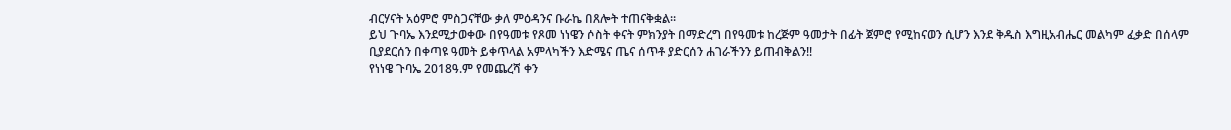ብርሃናት አዕምሮ ምስጋናቸው ቃለ ምዕዳንና ቡራኬ በጸሎት ተጠናቅቋል።
ይህ ጉባኤ እንደሚታወቀው በየዓመቱ የጾመ ነነዌን ሶስት ቀናት ምክንያት በማድረግ በየዓመቱ ከረጅም ዓመታት በፊት ጀምሮ የሚከናወን ሲሆን እንደ ቅዱስ እግዚአብሔር መልካም ፈቃድ በሰላም ቢያደርሰን በቀጣዩ ዓመት ይቀጥላል አምላካችን እድሜና ጤና ሰጥቶ ያድርሰን ሐገራችንን ይጠብቅልን!!
የነነዌ ጉባኤ 2018ዓ.ም የመጨረሻ ቀን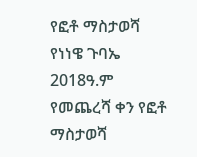የፎቶ ማስታወሻ
የነነዌ ጉባኤ 2018ዓ.ም የመጨረሻ ቀን የፎቶ ማስታወሻ